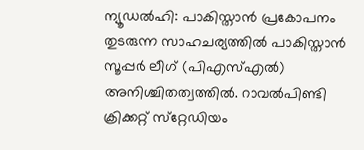ന്യൂഡല്‍ഹി: പാകിസ്താൻ പ്രകോപനം തുടരുന്ന സാഹചര്യത്തിൽ പാകിസ്താന്‍ സൂപ്പര്‍ ലീഗ് (പിഎസ്എൽ) അനിശ്ചിതത്വത്തില്‍. റാവല്‍പിണ്ടി ക്രിക്കറ്റ് സ്‌റ്റേഡിയം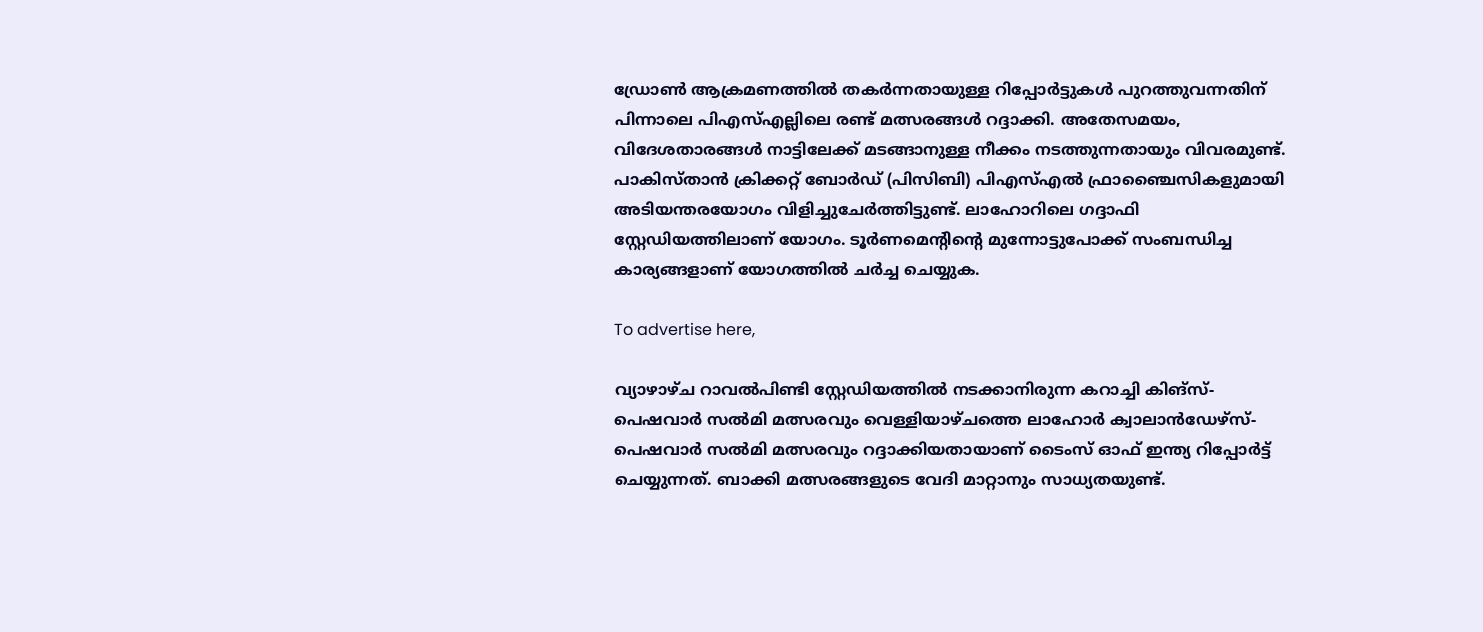ഡ്രോണ്‍ ആക്രമണത്തില്‍ തകര്‍ന്നതായുള്ള റിപ്പോർട്ടുകൾ പുറത്തുവന്നതിന് പിന്നാലെ പിഎസ്എല്ലിലെ രണ്ട് മത്സരങ്ങള്‍ റദ്ദാക്കി. അതേസമയം, വിദേശതാരങ്ങൾ നാട്ടിലേക്ക് മടങ്ങാനുള്ള നീക്കം നടത്തുന്നതായും വിവരമുണ്ട്. പാകിസ്താന്‍ ക്രിക്കറ്റ് ബോര്‍ഡ് (പിസിബി) പിഎസ്എല്‍ ഫ്രാഞ്ചൈസികളുമായി അടിയന്തരയോഗം വിളിച്ചുചേര്‍ത്തിട്ടുണ്ട്. ലാഹോറിലെ ഗദ്ദാഫി സ്റ്റേഡിയത്തിലാണ് യോഗം. ടൂര്‍ണമെന്റിന്റെ മുന്നോട്ടുപോക്ക് സംബന്ധിച്ച കാര്യങ്ങളാണ് യോഗത്തില്‍ ചര്‍ച്ച ചെയ്യുക.

To advertise here,

വ്യാഴാഴ്ച റാവല്‍പിണ്ടി സ്റ്റേഡിയത്തില്‍ നടക്കാനിരുന്ന കറാച്ചി കിങ്‌സ്-പെഷവാര്‍ സല്‍മി മത്സരവും വെള്ളിയാഴ്ചത്തെ ലാഹോര്‍ ക്വാലാന്‍ഡേഴ്‌സ്-പെഷവാര്‍ സല്‍മി മത്സരവും റദ്ദാക്കിയതായാണ് ടൈംസ് ഓഫ് ഇന്ത്യ റിപ്പോര്‍ട്ട് ചെയ്യുന്നത്. ബാക്കി മത്സരങ്ങളുടെ വേദി മാറ്റാനും സാധ്യതയുണ്ട്.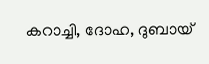കറാച്ചി, ദോഹ, ദുബായ്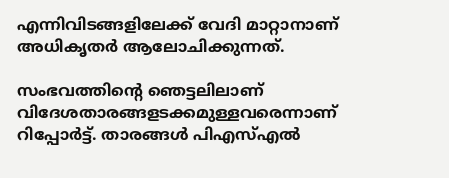എന്നിവിടങ്ങളിലേക്ക്‌ വേദി മാറ്റാനാണ് അധികൃതര്‍ ആലോചിക്കുന്നത്.

സംഭവത്തിന്റെ ഞെട്ടലിലാണ് വിദേശതാരങ്ങളടക്കമുള്ളവരെന്നാണ് റിപ്പോര്‍ട്ട്. താരങ്ങള്‍ പിഎസ്എല്‍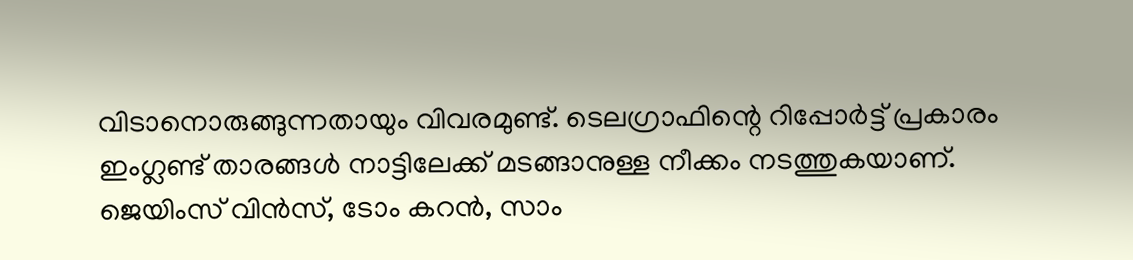വിടാനൊരുങ്ങുന്നതായും വിവരമുണ്ട്. ടെലഗ്രാഫിന്റെ റിപ്പോര്‍ട്ട് പ്രകാരം ഇംഗ്ലണ്ട് താരങ്ങള്‍ നാട്ടിലേക്ക് മടങ്ങാനുള്ള നീക്കം നടത്തുകയാണ്. ജെയിംസ് വിന്‍സ്, ടോം കറന്‍, സാം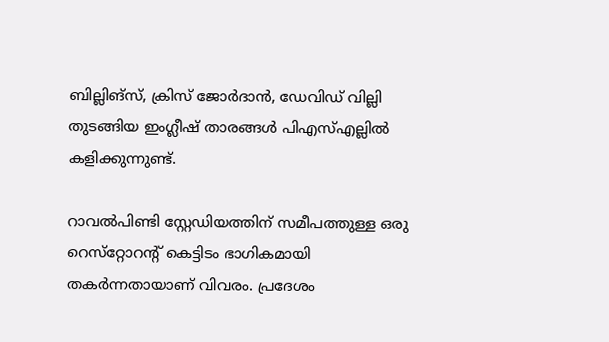ബില്ലിങ്‌സ്, ക്രിസ് ജോര്‍ദാന്‍, ഡേവിഡ് വില്ലി തുടങ്ങിയ ഇംഗ്ലീഷ് താരങ്ങള്‍ പിഎസ്എല്ലില്‍ കളിക്കുന്നുണ്ട്.

റാവൽപിണ്ടി സ്റ്റേഡിയത്തിന് സമീപത്തുള്ള ഒരു റെസ്‌റ്റോറന്റ് കെട്ടിടം ഭാഗികമായി തകര്‍ന്നതായാണ് വിവരം. പ്രദേശം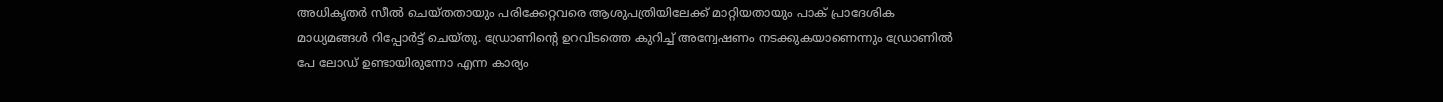അധികൃതര്‍ സീല്‍ ചെയ്തതായും പരിക്കേറ്റവരെ ആശുപത്രിയിലേക്ക് മാറ്റിയതായും പാക് പ്രാദേശിക മാധ്യമങ്ങള്‍ റിപ്പോര്‍ട്ട് ചെയ്തു. ഡ്രോണിന്റെ ഉറവിടത്തെ കുറിച്ച് അന്വേഷണം നടക്കുകയാണെന്നും ഡ്രോണില്‍ പേ ലോഡ് ഉണ്ടായിരുന്നോ എന്ന കാര്യം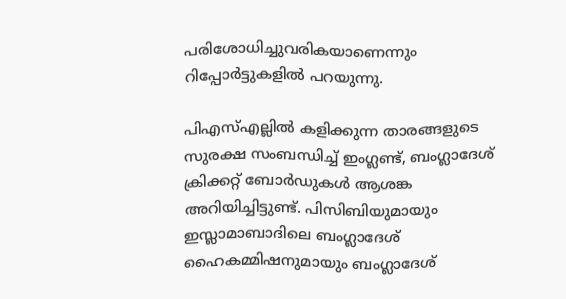പരിശോധിച്ചുവരികയാണെന്നും റിപ്പോര്‍ട്ടുകളില്‍ പറയുന്നു.

പിഎസ്എല്ലില്‍ കളിക്കുന്ന താരങ്ങളുടെ സുരക്ഷ സംബന്ധിച്ച് ഇംഗ്ലണ്ട്, ബംഗ്ലാദേശ് ക്രിക്കറ്റ് ബോര്‍ഡുകള്‍ ആശങ്ക അറിയിച്ചിട്ടുണ്ട്. പിസിബിയുമായും ഇസ്ലാമാബാദിലെ ബംഗ്ലാദേശ് ഹൈകമ്മിഷനുമായും ബംഗ്ലാദേശ്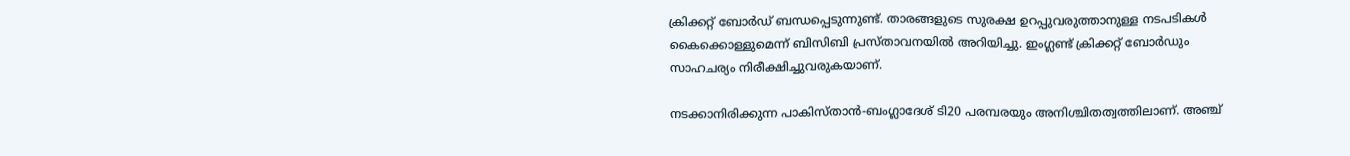ക്രിക്കറ്റ് ബോര്‍ഡ് ബന്ധപ്പെടുന്നുണ്ട്. താരങ്ങളുടെ സുരക്ഷ ഉറപ്പുവരുത്താനുള്ള നടപടികള്‍ കൈക്കൊള്ളുമെന്ന് ബിസിബി പ്രസ്താവനയില്‍ അറിയിച്ചു. ഇംഗ്ലണ്ട് ക്രിക്കറ്റ് ബോര്‍ഡും സാഹചര്യം നിരീക്ഷിച്ചുവരുകയാണ്.

നടക്കാനിരിക്കുന്ന പാകിസ്താന്‍-ബംഗ്ലാദേശ് ടി20 പരമ്പരയും അനിശ്ചിതത്വത്തിലാണ്. അഞ്ച്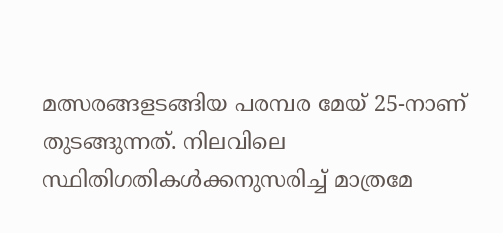മത്സരങ്ങളടങ്ങിയ പരമ്പര മേയ് 25-നാണ് തുടങ്ങുന്നത്. നിലവിലെ സ്ഥിതിഗതികള്‍ക്കനുസരിച്ച് മാത്രമേ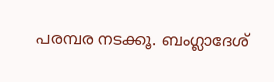പരമ്പര നടക്കൂ. ബംഗ്ലാദേശ്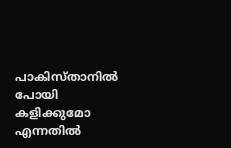പാകിസ്താനില്‍ പോയി കളിക്കുമോ എന്നതില്‍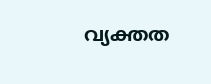വ്യക്തത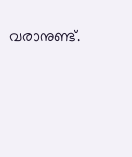വരാനുണ്ട്.